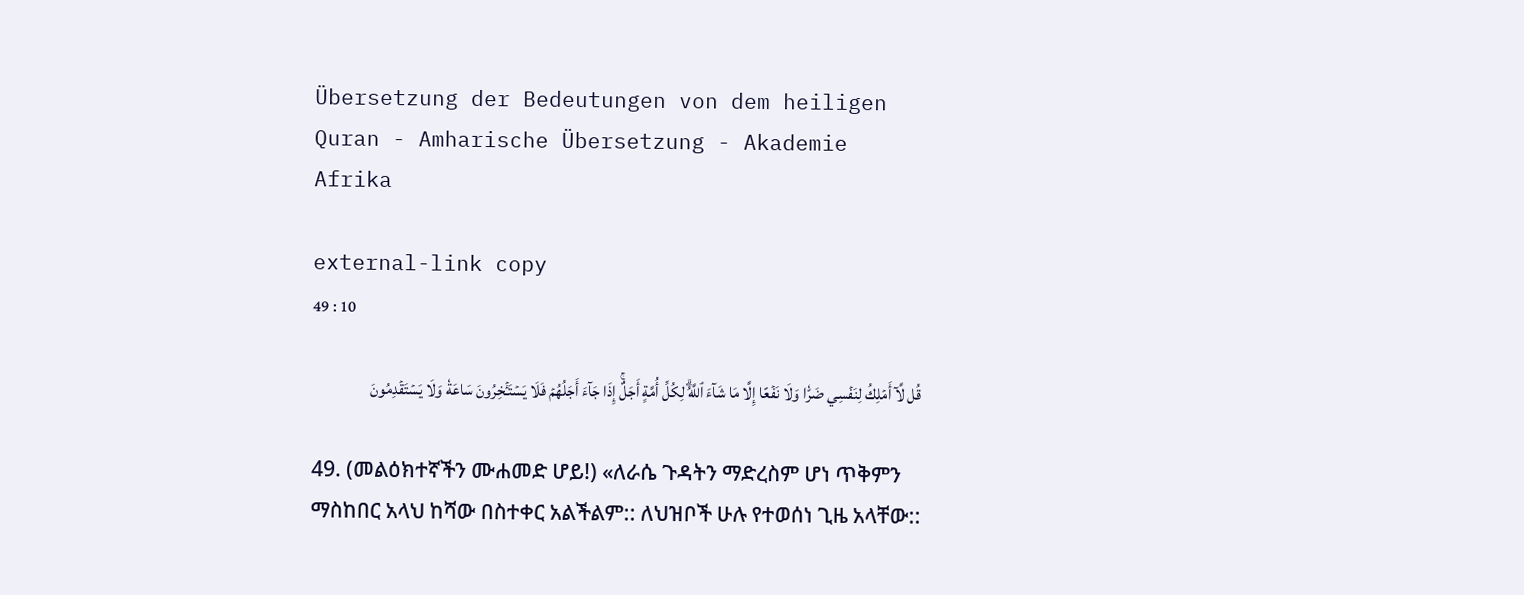Übersetzung der Bedeutungen von dem heiligen Quran - Amharische Übersetzung - Akademie Afrika

external-link copy
49 : 10

قُل لَّآ أَمۡلِكُ لِنَفۡسِي ضَرّٗا وَلَا نَفۡعًا إِلَّا مَا شَآءَ ٱللَّهُۗ لِكُلِّ أُمَّةٍ أَجَلٌۚ إِذَا جَآءَ أَجَلُهُمۡ فَلَا يَسۡتَـٔۡخِرُونَ سَاعَةٗ وَلَا يَسۡتَقۡدِمُونَ

49. (መልዕክተኛችን ሙሐመድ ሆይ!) «ለራሴ ጉዳትን ማድረስም ሆነ ጥቅምን ማስከበር አላህ ከሻው በስተቀር አልችልም:: ለህዝቦች ሁሉ የተወሰነ ጊዜ አላቸው::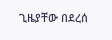ጊዜያቸው በደረሰ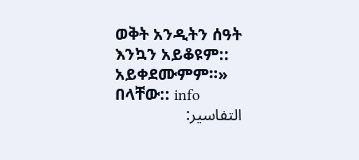ወቅት አንዲትን ሰዓት እንኳን አይቆዩም:: አይቀደሙምም።» በላቸው:: info
التفاسير: